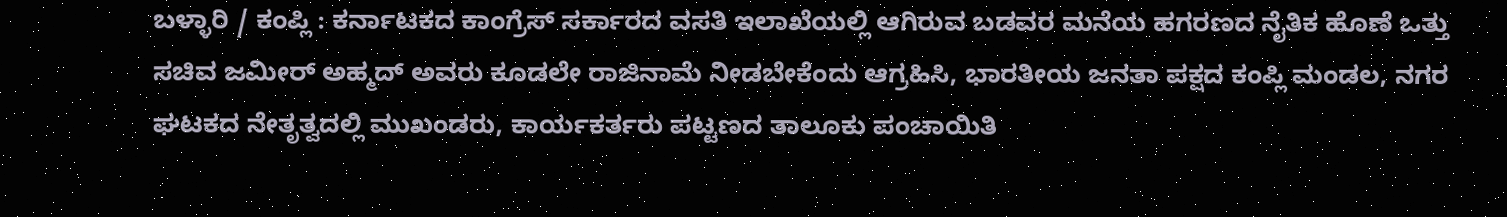ಬಳ್ಳಾರಿ / ಕಂಪ್ಲಿ : ಕರ್ನಾಟಕದ ಕಾಂಗ್ರೆಸ್ ಸರ್ಕಾರದ ವಸತಿ ಇಲಾಖೆಯಲ್ಲಿ ಆಗಿರುವ ಬಡವರ ಮನೆಯ ಹಗರಣದ ನೈತಿಕ ಹೊಣೆ ಒತ್ತು ಸಚಿವ ಜಮೀರ್ ಅಹ್ಮದ್ ಅವರು ಕೂಡಲೇ ರಾಜಿನಾಮೆ ನೀಡಬೇಕೆಂದು ಆಗ್ರಹಿಸಿ, ಭಾರತೀಯ ಜನತಾ ಪಕ್ಷದ ಕಂಪ್ಲಿ ಮಂಡಲ, ನಗರ ಘಟಕದ ನೇತೃತ್ವದಲ್ಲಿ ಮುಖಂಡರು, ಕಾರ್ಯಕರ್ತರು ಪಟ್ಟಣದ ತಾಲೂಕು ಪಂಚಾಯಿತಿ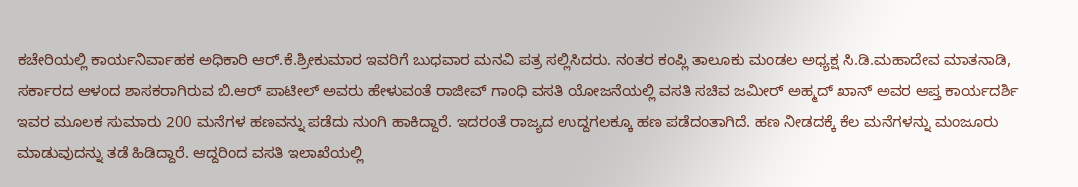ಕಚೇರಿಯಲ್ಲಿ ಕಾರ್ಯನಿರ್ವಾಹಕ ಅಧಿಕಾರಿ ಆರ್.ಕೆ.ಶ್ರೀಕುಮಾರ ಇವರಿಗೆ ಬುಧವಾರ ಮನವಿ ಪತ್ರ ಸಲ್ಲಿಸಿದರು. ನಂತರ ಕಂಪ್ಲಿ ತಾಲೂಕು ಮಂಡಲ ಅಧ್ಯಕ್ಷ ಸಿ.ಡಿ.ಮಹಾದೇವ ಮಾತನಾಡಿ, ಸರ್ಕಾರದ ಆಳಂದ ಶಾಸಕರಾಗಿರುವ ಬಿ.ಆರ್ ಪಾಟೀಲ್ ಅವರು ಹೇಳುವಂತೆ ರಾಜೀವ್ ಗಾಂಧಿ ವಸತಿ ಯೋಜನೆಯಲ್ಲಿ ವಸತಿ ಸಚಿವ ಜಮೀರ್ ಅಹ್ಮದ್ ಖಾನ್ ಅವರ ಆಪ್ತ ಕಾರ್ಯದರ್ಶಿ ಇವರ ಮೂಲಕ ಸುಮಾರು 200 ಮನೆಗಳ ಹಣವನ್ನು ಪಡೆದು ನುಂಗಿ ಹಾಕಿದ್ದಾರೆ. ಇದರಂತೆ ರಾಜ್ಯದ ಉದ್ದಗಲಕ್ಕೂ ಹಣ ಪಡೆದಂತಾಗಿದೆ. ಹಣ ನೀಡದಕ್ಕೆ ಕೆಲ ಮನೆಗಳನ್ನು ಮಂಜೂರು ಮಾಡುವುದನ್ನು ತಡೆ ಹಿಡಿದ್ದಾರೆ. ಆದ್ದರಿಂದ ವಸತಿ ಇಲಾಖೆಯಲ್ಲಿ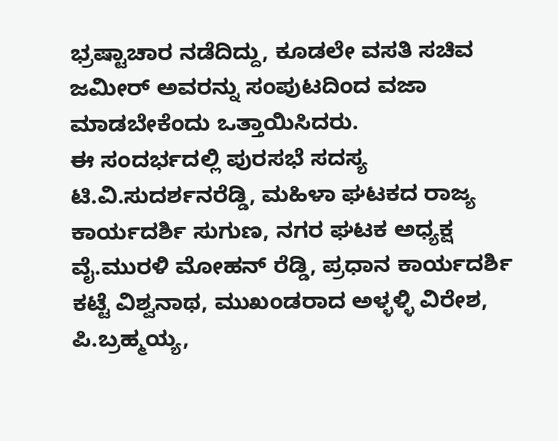ಭ್ರಷ್ಟಾಚಾರ ನಡೆದಿದ್ದು, ಕೂಡಲೇ ವಸತಿ ಸಚಿವ ಜಮೀರ್ ಅವರನ್ನು ಸಂಪುಟದಿಂದ ವಜಾ ಮಾಡಬೇಕೆಂದು ಒತ್ತಾಯಿಸಿದರು.
ಈ ಸಂದರ್ಭದಲ್ಲಿ ಪುರಸಭೆ ಸದಸ್ಯ ಟಿ.ವಿ.ಸುದರ್ಶನರೆಡ್ಡಿ, ಮಹಿಳಾ ಘಟಕದ ರಾಜ್ಯ ಕಾರ್ಯದರ್ಶಿ ಸುಗುಣ, ನಗರ ಘಟಕ ಅಧ್ಯಕ್ಷ ವೈ.ಮುರಳಿ ಮೋಹನ್ ರೆಡ್ಡಿ, ಪ್ರಧಾನ ಕಾರ್ಯದರ್ಶಿ ಕಟ್ಟೆ ವಿಶ್ವನಾಥ, ಮುಖಂಡರಾದ ಅಳ್ಳಳ್ಳಿ ವಿರೇಶ, ಪಿ.ಬ್ರಹ್ಮಯ್ಯ,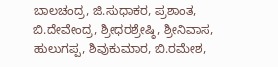ಬಾಲಚಂದ್ರ, ಜಿ.ಸುಧಾಕರ, ಪ್ರಶಾಂತ, ಬಿ.ದೇವೇಂದ್ರ, ಶ್ರೀಧರಶ್ರೇಷ್ಠಿ, ಶ್ರೀನಿವಾಸ, ಹುಲುಗಪ್ಪ, ಶಿವುಕುಮಾರ, ಬಿ.ರಮೇಶ,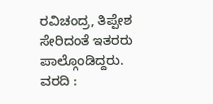ರವಿಚಂದ್ರ, ತಿಪ್ಪೇಶ ಸೇರಿದಂತೆ ಇತರರು ಪಾಲ್ಗೊಂಡಿದ್ದರು.
ವರದಿ :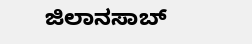ಜಿಲಾನಸಾಬ್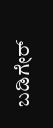ಬಡಿಗೇರ್